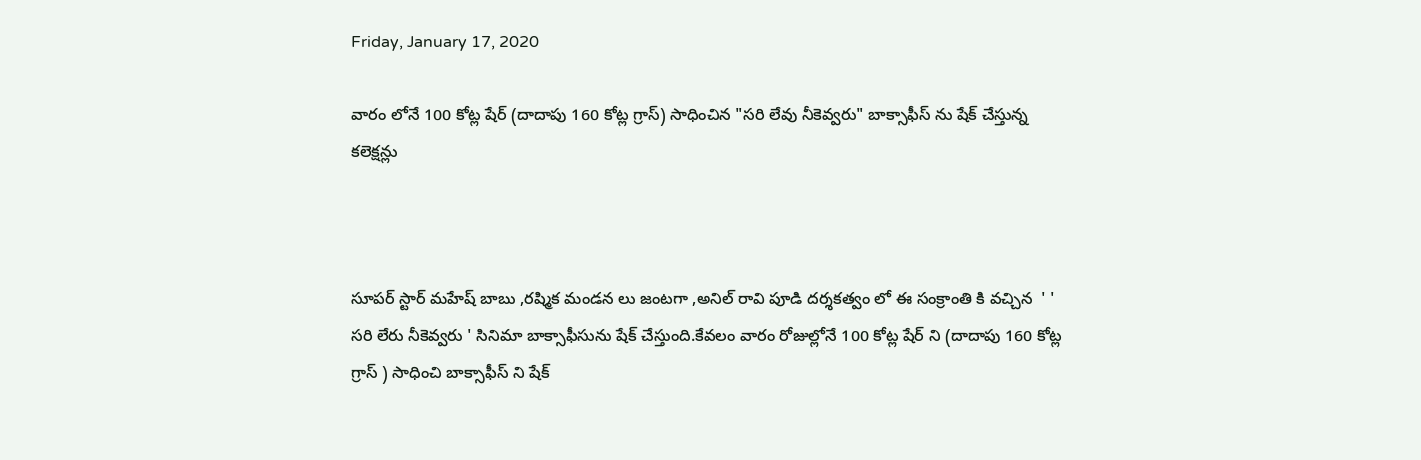Friday, January 17, 2020

వారం లోనే 100 కోట్ల షేర్ (దాదాపు 160 కోట్ల గ్రాస్) సాధించిన "సరి లేవు నీకెవ్వరు" బాక్సాఫీస్ ను షేక్ చేస్తున్న కలెక్షన్లు



సూపర్ స్టార్ మహేష్ బాబు ,రష్మిక మండన లు జంటగా ,అనిల్ రావి పూడి దర్శకత్వం లో ఈ సంక్రాంతి కి వచ్చిన  ' ' సరి లేరు నీకెవ్వరు ' సినిమా బాక్సాఫీసును షేక్ చేస్తుంది.కేవలం వారం రోజుల్లోనే 100 కోట్ల షేర్ ని (దాదాపు 160 కోట్ల గ్రాస్ ) సాధించి బాక్సాఫీస్ ని షేక్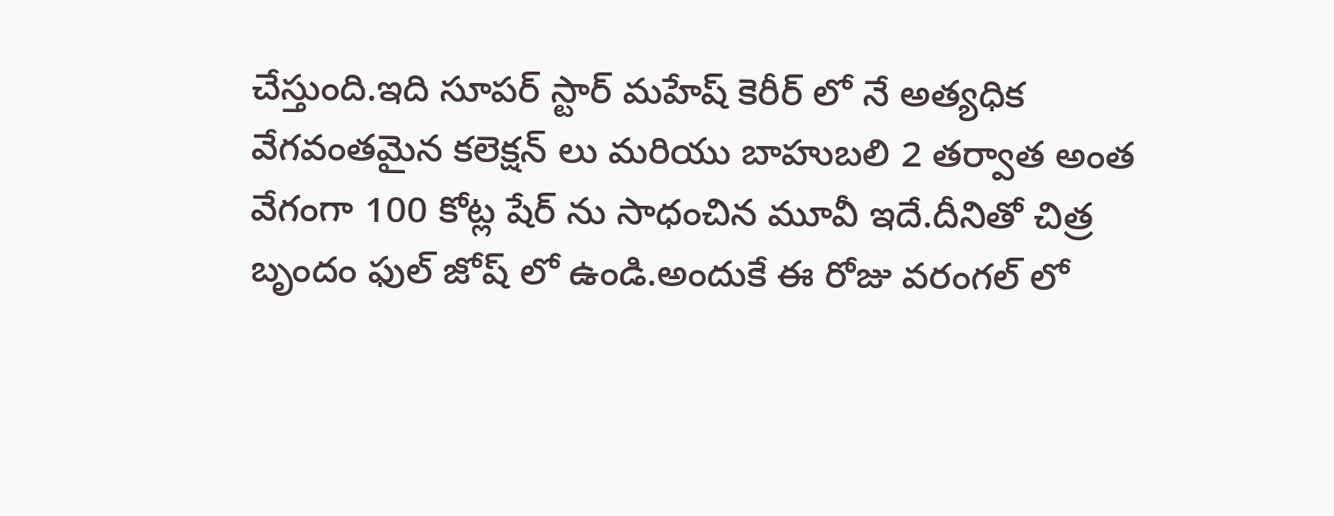చేస్తుంది.ఇది సూపర్ స్టార్ మహేష్ కెరీర్ లో నే అత్యధిక వేగవంతమైన కలెక్షన్ లు మరియు బాహుబలి 2 తర్వాత అంత వేగంగా 100 కోట్ల షేర్ ను సాధంచిన మూవీ ఇదే.దీనితో చిత్ర బృందం ఫుల్ జోష్ లో ఉండి.అందుకే ఈ రోజు వరంగల్ లో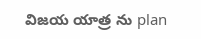విజయ యాత్ర ను plan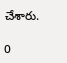చేశారు.

0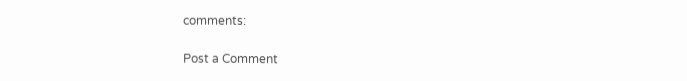comments:

Post a Comment